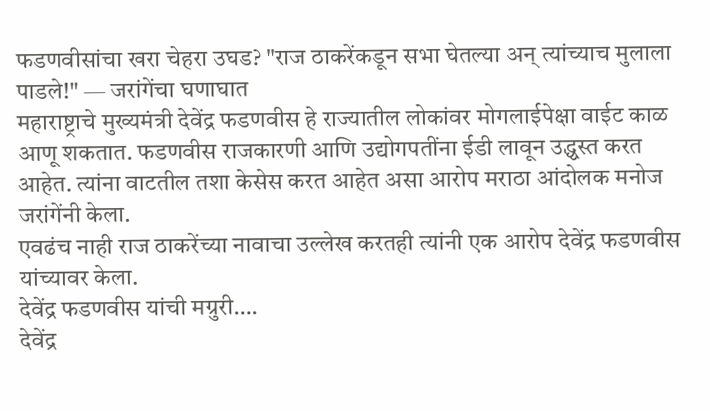फडणवीसांचा खरा चेहरा उघड? "राज ठाकरेंकडून सभा घेतल्या अन् त्यांच्याच मुलाला पाडले!" — जरांगेंचा घणाघात
महाराष्ट्राचे मुख्यमंत्री देवेंद्र फडणवीस हे राज्यातील लोकांवर मोगलाईपेक्षा वाईट काळ आणू शकतात. फडणवीस राजकारणी आणि उद्योगपतींना ईडी लावून उद्ध्वस्त करत आहेत. त्यांना वाटतील तशा केसेस करत आहेत असा आरोप मराठा आंदोलक मनोज जरांगेंनी केला.
एवढंच नाही राज ठाकरेंच्या नावाचा उल्लेख करतही त्यांनी एक आरोप देवेंद्र फडणवीस यांच्यावर केला.
देवेंद्र फडणवीस यांची मग्रुरी….
देवेंद्र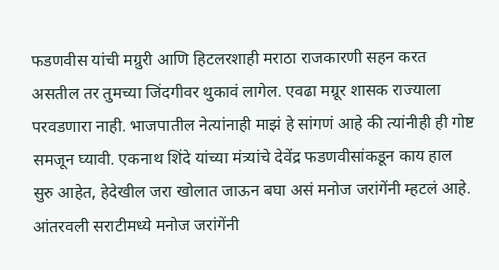फडणवीस यांची मग्रुरी आणि हिटलरशाही मराठा राजकारणी सहन करत असतील तर तुमच्या जिंदगीवर थुकावं लागेल. एवढा मग्रूर शासक राज्याला परवडणारा नाही. भाजपातील नेत्यांनाही माझं हे सांगणं आहे की त्यांनीही ही गोष्ट समजून घ्यावी. एकनाथ शिंदे यांच्या मंत्र्यांचे देवेंद्र फडणवीसांकडून काय हाल सुरु आहेत, हेदेखील जरा खोलात जाऊन बघा असं मनोज जरांगेंनी म्हटलं आहे. आंतरवली सराटीमध्ये मनोज जरांगेंनी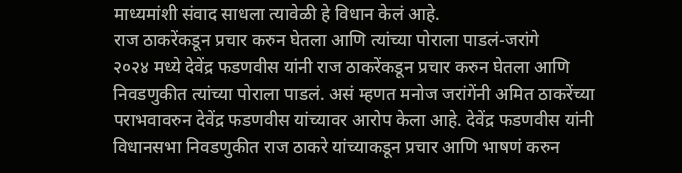माध्यमांशी संवाद साधला त्यावेळी हे विधान केलं आहे.
राज ठाकरेंकडून प्रचार करुन घेतला आणि त्यांच्या पोराला पाडलं-जरांगे
२०२४ मध्ये देवेंद्र फडणवीस यांनी राज ठाकरेंकडून प्रचार करुन घेतला आणि निवडणुकीत त्यांच्या पोराला पाडलं. असं म्हणत मनोज जरांगेंनी अमित ठाकरेंच्या पराभवावरुन देवेंद्र फडणवीस यांच्यावर आरोप केला आहे. देवेंद्र फडणवीस यांनी विधानसभा निवडणुकीत राज ठाकरे यांच्याकडून प्रचार आणि भाषणं करुन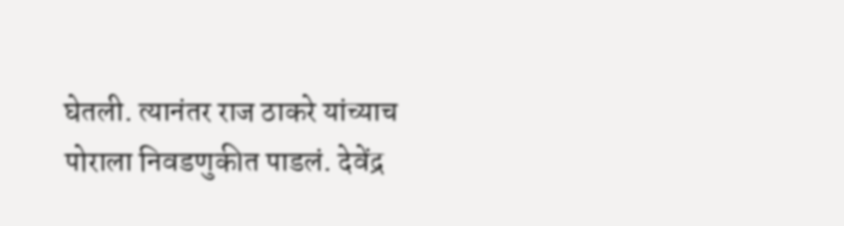घेतली. त्यानंतर राज ठाकरे यांच्याच पोराला निवडणुकीत पाडलं. देवेंद्र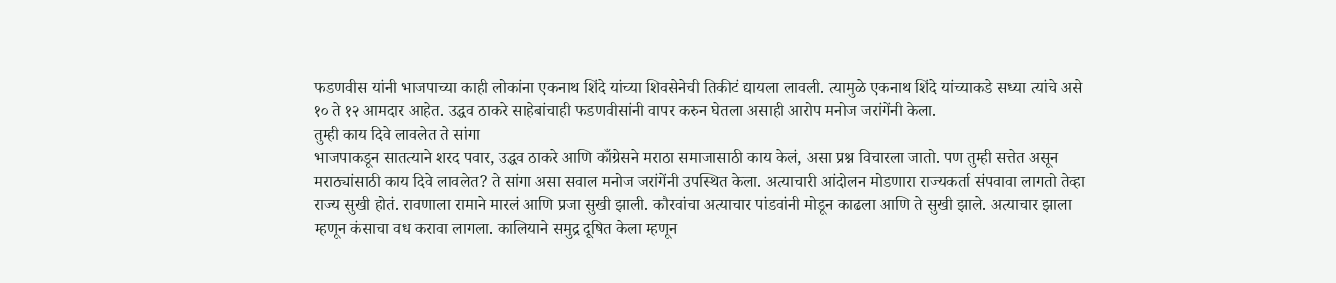फडणवीस यांनी भाजपाच्या काही लोकांना एकनाथ शिंदे यांच्या शिवसेनेची तिकीटं द्यायला लावली. त्यामुळे एकनाथ शिंदे यांच्याकडे सध्या त्यांचे असे १० ते १२ आमदार आहेत. उद्धव ठाकरे साहेबांचाही फडणवीसांनी वापर करुन घेतला असाही आरोप मनोज जरांगेंनी केला.
तुम्ही काय दिवे लावलेत ते सांगा
भाजपाकडून सातत्याने शरद पवार, उद्धव ठाकरे आणि काँग्रेसने मराठा समाजासाठी काय केलं, असा प्रश्न विचारला जातो. पण तुम्ही सत्तेत असून मराठ्यांसाठी काय दिवे लावलेत? ते सांगा असा सवाल मनोज जरांगेंनी उपस्थित केला. अत्याचारी आंदोलन मोडणारा राज्यकर्ता संपवावा लागतो तेव्हा राज्य सुखी होतं. रावणाला रामाने मारलं आणि प्रजा सुखी झाली. कौरवांचा अत्याचार पांडवांनी मोडून काढला आणि ते सुखी झाले. अत्याचार झाला म्हणून कंसाचा वध करावा लागला. कालियाने समुद्र दूषित केला म्हणून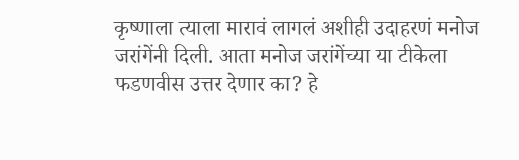कृष्णाला त्याला मारावं लागलं अशीही उदाहरणं मनोज जरांगेंनी दिली. आता मनोज जरांगेंच्या या टीकेला फडणवीस उत्तर देणार का? हे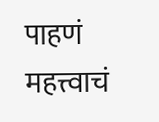पाहणं महत्त्वाचं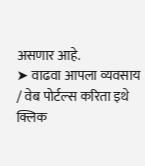असणार आहे.
➤ वाढवा आपला व्यवसाय / वेब पोर्टल्स करिता इथे क्लिक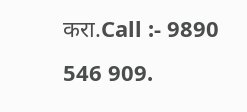करा.Call :- 9890 546 909.